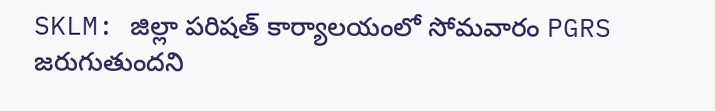SKLM: జిల్లా పరిషత్ కార్యాలయంలో సోమవారం PGRS జరుగుతుందని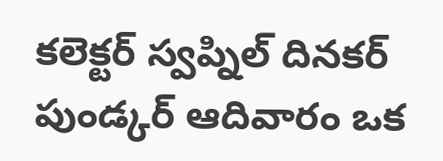కలెక్టర్ స్వప్నిల్ దినకర్ పుండ్కర్ ఆదివారం ఒక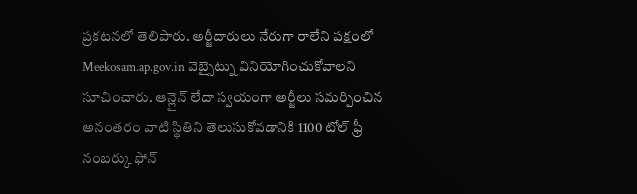ప్రకటనలో తెలిపారు. అర్జీదారులు నేరుగా రాలేని పక్షంలో Meekosam.ap.gov.in వెబ్సైట్ను వినియోగించుకోవాలని సూచించారు. ఆన్లైన్ లేదా స్వయంగా అర్జీలు సమర్పించిన అనంతరం వాటి స్థితిని తెలుసుకోవడానికి 1100 టోల్ ఫ్రీ నంబర్కు ఫోన్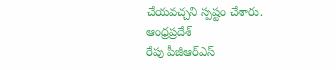చేయవచ్చని స్పష్టం చేశారు.
ఆంధ్రప్రదేశ్
రేపు పీజీఆర్ఎస్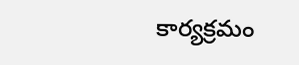కార్యక్రమం